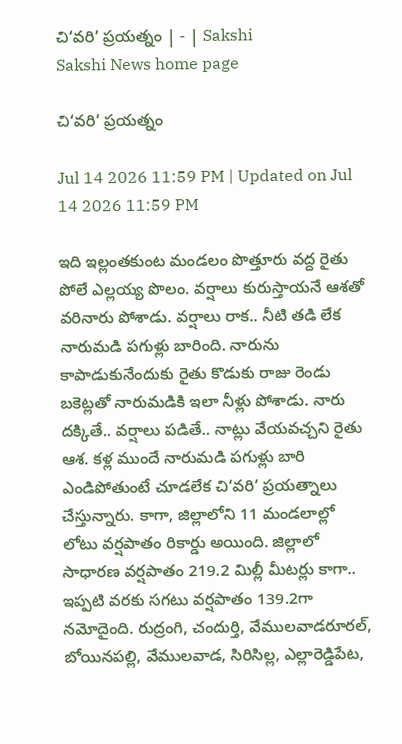చి‘వరి’ ప్రయత్నం | - | Sakshi
Sakshi News home page

చి‘వరి’ ప్రయత్నం

Jul 14 2026 11:59 PM | Updated on Jul 14 2026 11:59 PM

ఇది ఇల్లంతకుంట మండలం పొత్తూరు వద్ద రైతు పోలే ఎల్లయ్య పొలం. వర్షాలు కురుస్తాయనే ఆశతో వరినారు పోశాడు. వర్షాలు రాక.. నీటి తడి లేక నారుమడి పగుళ్లు బారింది. నారును కాపాడుకునేందుకు రైతు కొడుకు రాజు రెండు బకెట్లతో నారుమడికి ఇలా నీళ్లు పోశాడు. నారు దక్కితే.. వర్షాలు పడితే.. నాట్లు వేయవచ్చని రైతు ఆశ. కళ్ల ముందే నారుమడి పగుళ్లు బారి ఎండిపోతుంటే చూడలేక చి‘వరి’ ప్రయత్నాలు చేస్తున్నారు. కాగా, జిల్లాలోని 11 మండలాల్లో లోటు వర్షపాతం రికార్డు అయింది. జిల్లాలో సాధారణ వర్షపాతం 219.2 మిల్లీ మీటర్లు కాగా.. ఇప్పటి వరకు సగటు వర్షపాతం 139.2గా నమోదైంది. రుద్రంగి, చందుర్తి, వేములవాడరూరల్‌, బోయినపల్లి, వేములవాడ, సిరిసిల్ల, ఎల్లారెడ్డిపేట,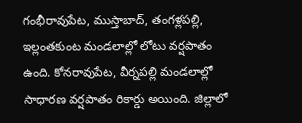గంభీరావుపేట, ముస్తాబాద్‌, తంగళ్లపల్లి, ఇల్లంతకుంట మండలాల్లో లోటు వర్షపాతం ఉంది. కోనరావుపేట, వీర్నపల్లి మండలాల్లో సాధారణ వర్షపాతం రికార్డు అయింది. జిల్లాలో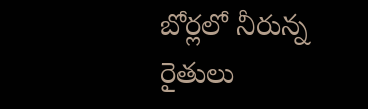బోర్లలో నీరున్న రైతులు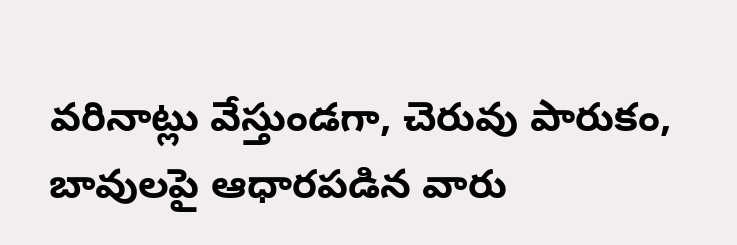వరినాట్లు వేస్తుండగా, చెరువు పారుకం, బావులపై ఆధారపడిన వారు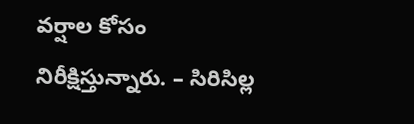వర్షాల కోసం నిరీక్షిస్తున్నారు. – సిరిసిల్ల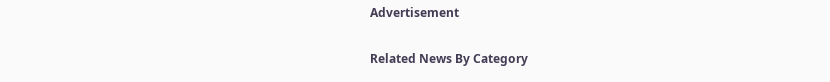Advertisement

Related News By Category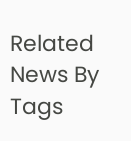Related News By Tags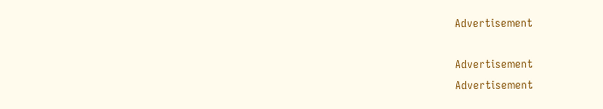Advertisement

Advertisement
Advertisement